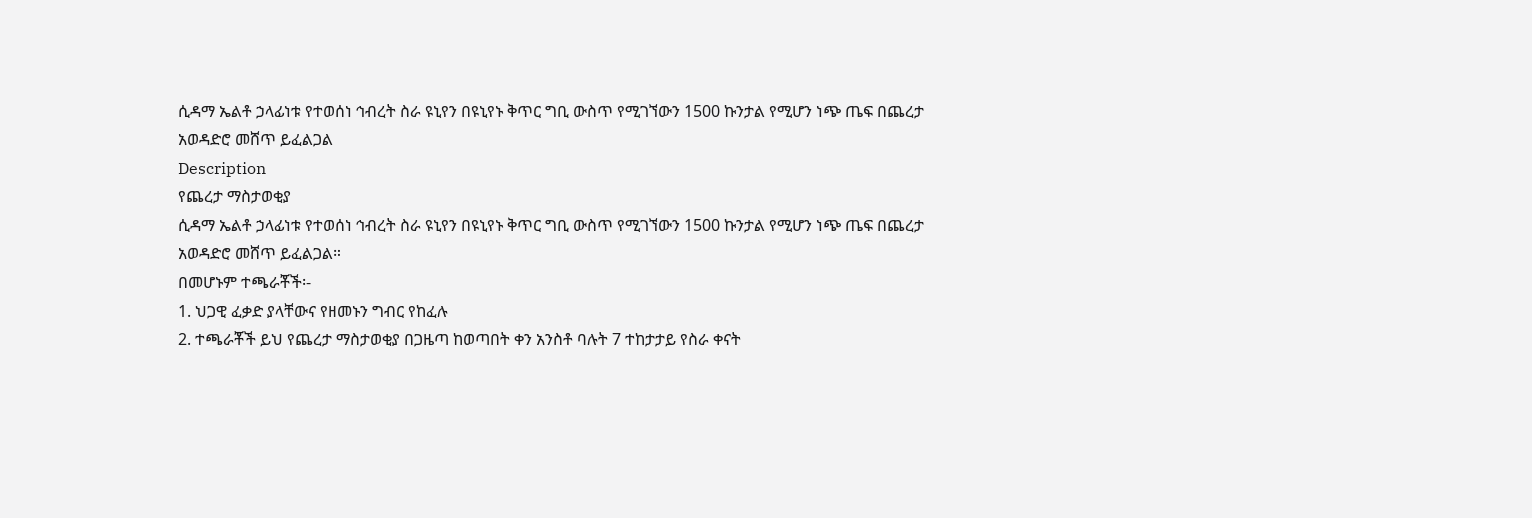ሲዳማ ኤልቶ ኃላፊነቱ የተወሰነ ኅብረት ስራ ዩኒየን በዩኒየኑ ቅጥር ግቢ ውስጥ የሚገኘውን 1500 ኩንታል የሚሆን ነጭ ጤፍ በጨረታ አወዳድሮ መሸጥ ይፈልጋል
Description
የጨረታ ማስታወቂያ
ሲዳማ ኤልቶ ኃላፊነቱ የተወሰነ ኅብረት ስራ ዩኒየን በዩኒየኑ ቅጥር ግቢ ውስጥ የሚገኘውን 1500 ኩንታል የሚሆን ነጭ ጤፍ በጨረታ አወዳድሮ መሸጥ ይፈልጋል።
በመሆኑም ተጫራቾች፡-
1. ህጋዊ ፈቃድ ያላቸውና የዘመኑን ግብር የከፈሉ
2. ተጫራቾች ይህ የጨረታ ማስታወቂያ በጋዜጣ ከወጣበት ቀን አንስቶ ባሉት 7 ተከታታይ የስራ ቀናት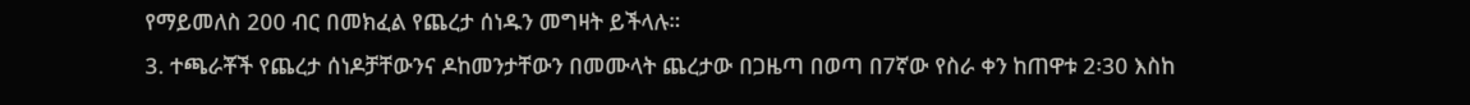የማይመለስ 200 ብር በመክፈል የጨረታ ሰነዱን መግዛት ይችላሉ።
3. ተጫራቾች የጨረታ ሰነዶቻቸውንና ዶከመንታቸውን በመሙላት ጨረታው በጋዜጣ በወጣ በ7ኛው የስራ ቀን ከጠዋቱ 2፡30 እስከ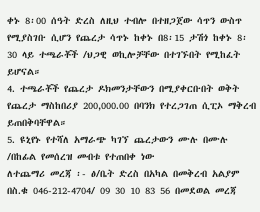ቀኑ 8፡00 ሰዓት ድረስ ለዚህ ተብሎ በተዘጋጀው ሳጥን ውስጥ የሚያስገቡ ሲሆን የጨረታ ሳጥኑ ከቀኑ በ8፡15 ታሽጎ ከቀኑ 8፡30 ላይ ተጫራቾች /ህጋዊ ወኪሎቻቸው በተገኙበት የሚከፈት ይሆናል።
4. ተጫራቾች የጨረታ ዶክመንታቸውን በሚያቀርቡበት ወቅት የጨረታ ማስከበሪያ 200,000.00 በባንክ የተረጋገጠ ሲፒኦ ማቅረብ ይጠበቅባቸዋል።
5. ዩኒየኑ የተሻለ አማራጭ ካገኘ ጨረታውን ሙሉ በሙሉ /በከፊል የመሰረዝ መብቱ የተጠበቀ ነው
ለተጨማሪ መረጃ ፡- ፅ/ቤት ድረስ በአካል በመቅረብ አልያም በስ.ቁ 046-212-4704/ 09 30 10 83 56 በመደወል መረጃ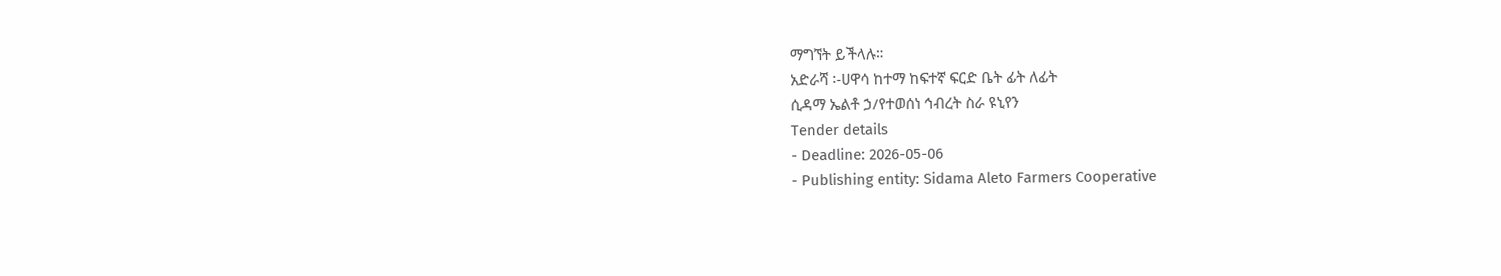ማግኘት ይችላሉ።
አድራሻ ፡-ሀዋሳ ከተማ ከፍተኛ ፍርድ ቤት ፊት ለፊት
ሲዳማ ኤልቶ ኃ/የተወሰነ ኅብረት ስራ ዩኒየን
Tender details
- Deadline: 2026-05-06
- Publishing entity: Sidama Aleto Farmers Cooperative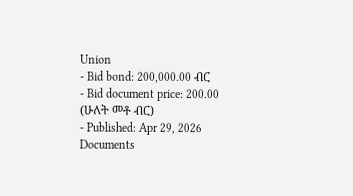Union
- Bid bond: 200,000.00 ብር
- Bid document price: 200.00 (ሁለት መቶ ብር)
- Published: Apr 29, 2026
Documents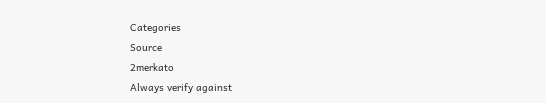Categories
Source
2merkato
Always verify against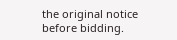the original notice before bidding.